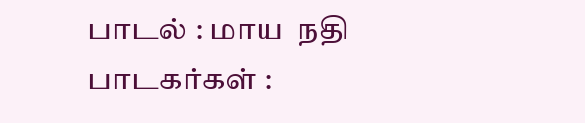பாடல் : மாய  நதி
பாடகர்கள் :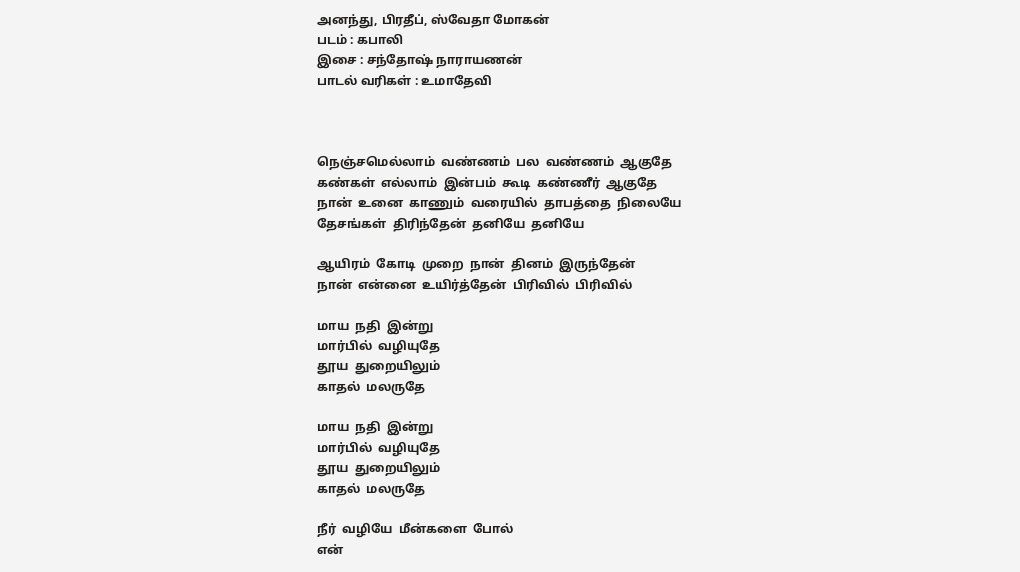அனந்து, பிரதீப், ஸ்வேதா மோகன்
படம் : கபாலி
இசை : சந்தோஷ் நாராயணன்
பாடல் வரிகள் : உமாதேவி



நெஞ்சமெல்லாம்  வண்ணம்  பல  வண்ணம்  ஆகுதே
கண்கள்  எல்லாம்  இன்பம்  கூடி  கண்ணீர்  ஆகுதே
நான்  உனை  காணும்  வரையில்  தாபத்தை  நிலையே
தேசங்கள்  திரிந்தேன்  தனியே  தனியே

ஆயிரம்  கோடி  முறை  நான்  தினம்  இருந்தேன்
நான்  என்னை  உயிர்த்தேன்  பிரிவில்  பிரிவில்

மாய  நதி  இன்று
மார்பில்  வழியுதே
தூய  துறையிலும்
காதல்  மலருதே

மாய  நதி  இன்று
மார்பில்  வழியுதே
தூய  துறையிலும்
காதல்  மலருதே

நீர்  வழியே  மீன்களை  போல்
என்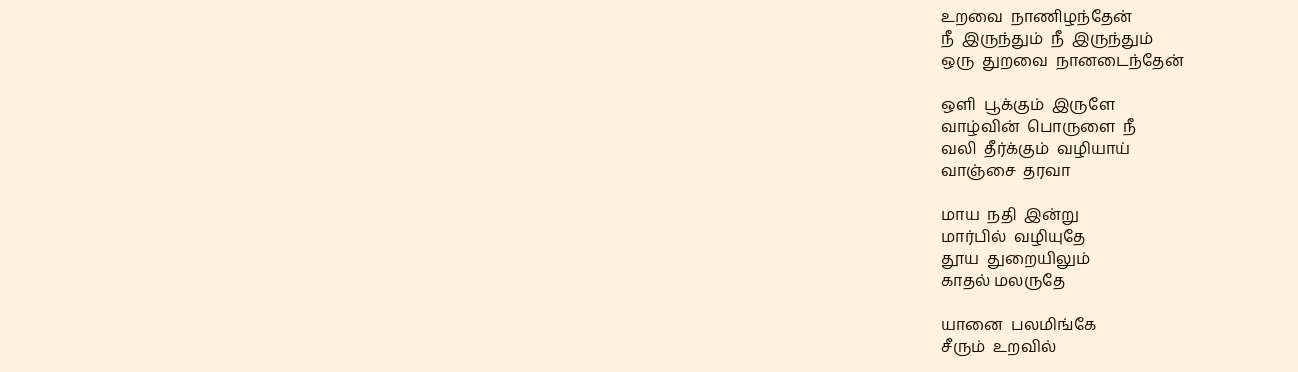உறவை  நாணிழந்தேன்
நீ  இருந்தும்  நீ  இருந்தும்
ஒரு  துறவை  நானடைந்தேன்

ஒளி  பூக்கும்  இருளே
வாழ்வின்  பொருளை  நீ
வலி  தீர்க்கும்  வழியாய்
வாஞ்சை  தரவா

மாய  நதி  இன்று
மார்பில்  வழியுதே
தூய  துறையிலும்
காதல் மலருதே

யானை  பலமிங்கே
சீரும்  உறவில்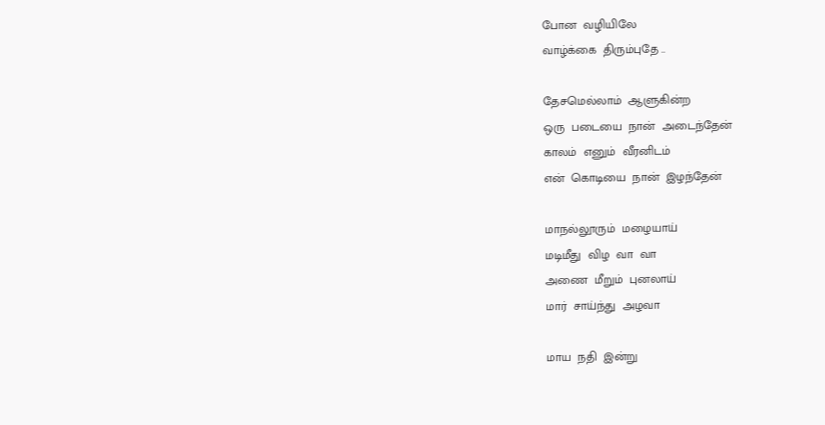போன  வழியிலே
வாழ்க்கை  திரும்புதே ..

தேசமெல்லாம்  ஆளுகின்ற
ஒரு  படையை  நான்  அடைந்தேன்
காலம்  எனும்  வீரனிடம்
என்  கொடியை  நான்  இழந்தேன்

மாநல்லூரும்  மழையாய்
மடிமீது  விழ  வா  வா
அணை  மீறும்  புனலாய்
மார்  சாய்ந்து  அழவா

மாய  நதி  இன்று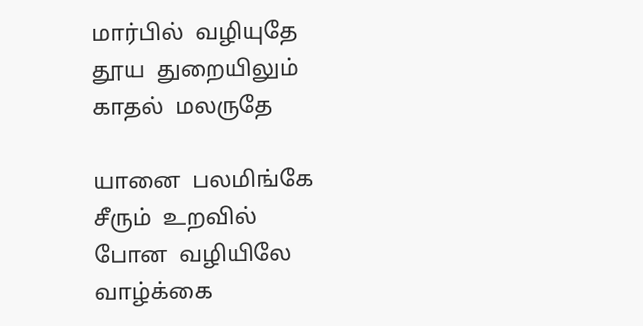மார்பில்  வழியுதே
தூய  துறையிலும்
காதல்  மலருதே

யானை  பலமிங்கே
சீரும்  உறவில்
போன  வழியிலே
வாழ்க்கை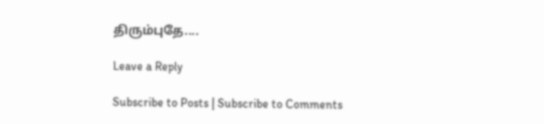திரும்புதே....

Leave a Reply

Subscribe to Posts | Subscribe to Comments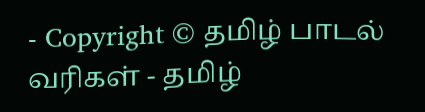- Copyright © தமிழ் பாடல் வரிகள் - தமிழ்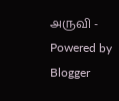அருவி - Powered by Blogger